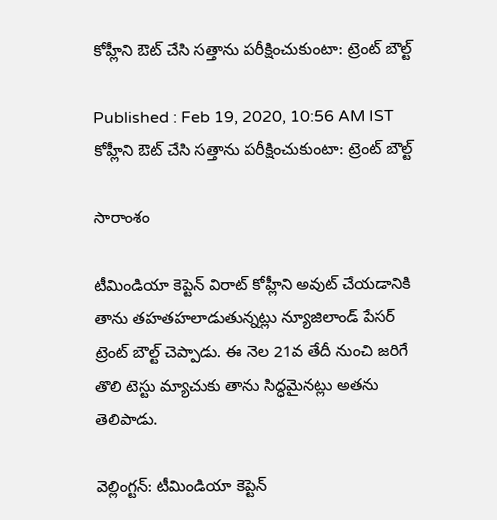కోహ్లీని ఔట్ చేసి సత్తాను పరీక్షించుకుంటా: ట్రెంట్ బౌల్ట్

Published : Feb 19, 2020, 10:56 AM IST
కోహ్లీని ఔట్ చేసి సత్తాను పరీక్షించుకుంటా: ట్రెంట్ బౌల్ట్

సారాంశం

టీమిండియా కెప్టెన్ విరాట్ కోహ్లీని అవుట్ చేయడానికి తాను తహతహలాడుతున్నట్లు న్యూజిలాండ్ పేసర్ ట్రెంట్ బౌల్ట్ చెప్పాడు. ఈ నెల 21వ తేదీ నుంచి జరిగే తొలి టెస్టు మ్యాచుకు తాను సిద్ధమైనట్లు అతను తెలిపాడు.

వెల్లింగ్టన్: టీమిండియా కెప్టెన్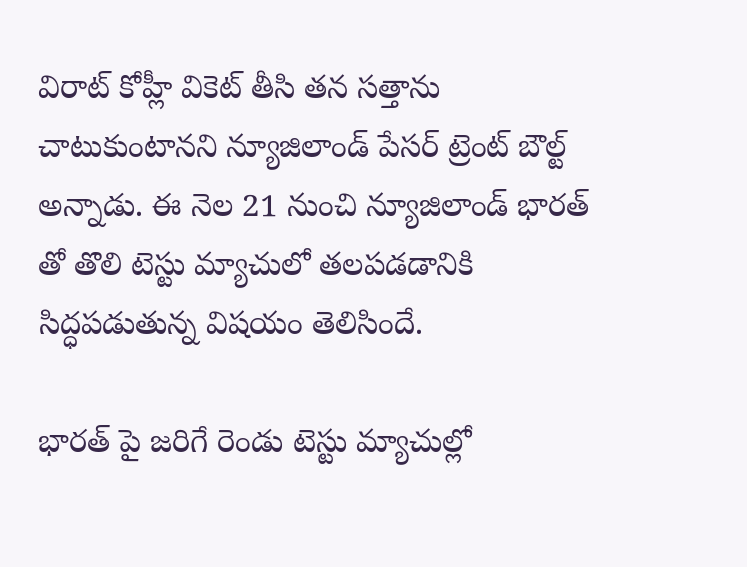విరాట్ కోహ్లీ వికెట్ తీసి తన సత్తాను చాటుకుంటానని న్యూజిలాండ్ పేసర్ ట్రెంట్ బౌల్ట్ అన్నాడు. ఈ నెల 21 నుంచి న్యూజిలాండ్ భారత్ తో తొలి టెస్టు మ్యాచులో తలపడడానికి సిద్ధపడుతున్న విషయం తెలిసిందే.

భారత్ పై జరిగే రెండు టెస్టు మ్యాచుల్లో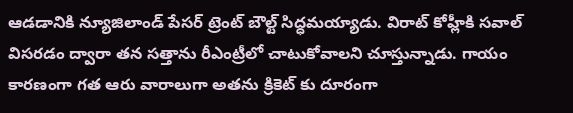ఆడడానికి న్యూజిలాండ్ పేసర్ ట్రెంట్ బౌల్ట్ సిద్ధమయ్యాడు. విరాట్ కోహ్లీకి సవాల్ విసరడం ద్వారా తన సత్తాను రీఎంట్రీలో చాటుకోవాలని చూస్తున్నాడు. గాయం కారణంగా గత ఆరు వారాలుగా అతను క్రికెట్ కు దూరంగా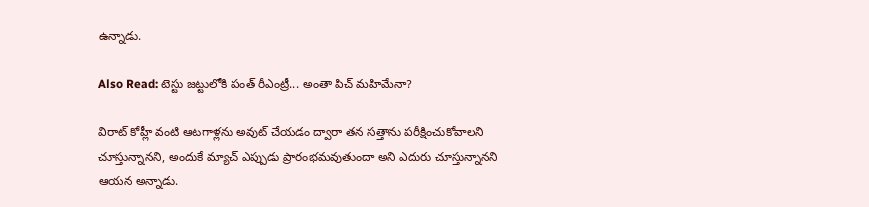ఉన్నాడు.

Also Read: టెస్టు జట్టులోకి పంత్ రీఎంట్రీ... అంతా పిచ్ మహిమేనా?

విరాట్ కోహ్లీ వంటి ఆటగాళ్లను అవుట్ చేయడం ద్వారా తన సత్తాను పరీక్షించుకోవాలని చూస్తున్నానని, అందుకే మ్యాచ్ ఎప్పుడు ప్రారంభమవుతుందా అని ఎదురు చూస్తున్నానని ఆయన అన్నాడు.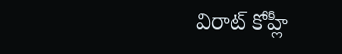విరాట్ కోహ్లీ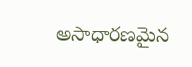అసాధారణమైన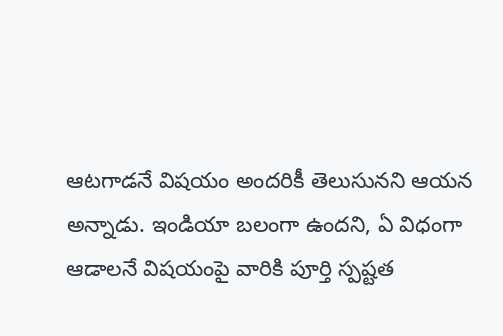ఆటగాడనే విషయం అందరికీ తెలుసునని ఆయన అన్నాడు. ఇండియా బలంగా ఉందని, ఏ విధంగా ఆడాలనే విషయంపై వారికి పూర్తి స్పష్టత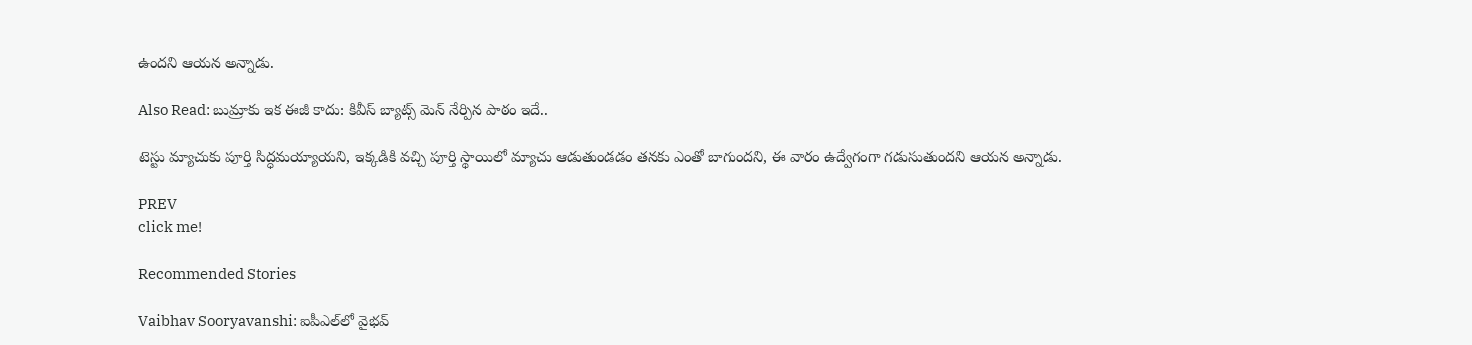ఉందని ఆయన అన్నాడు.

Also Read: బుమ్రాకు ఇక ఈజీ కాదు: కివీస్ బ్యాట్స్ మెన్ నేర్పిన పాఠం ఇదే..

టెస్టు మ్యాచుకు పూర్తి సిద్ధమయ్యాయని, ఇక్కడికి వచ్చి పూర్తి స్థాయిలో మ్యాచు ఆడుతుండడం తనకు ఎంతో బాగుందని, ఈ వారం ఉద్వేగంగా గడుసుతుందని ఆయన అన్నాడు.

PREV
click me!

Recommended Stories

Vaibhav Sooryavanshi: ఐపీఎల్‌లో వైభవ్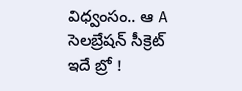విధ్వంసం.. ఆ A సెలబ్రేషన్ సీక్రెట్ ఇదే బ్రో !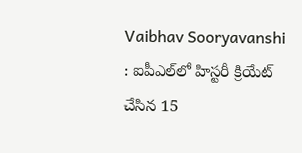Vaibhav Sooryavanshi : ఐపీఎల్‌లో హిస్టరీ క్రియేట్ చేసిన 15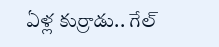ఏళ్ల కుర్రాడు.. గేల్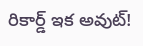రికార్డ్ ఇక అవుట్!